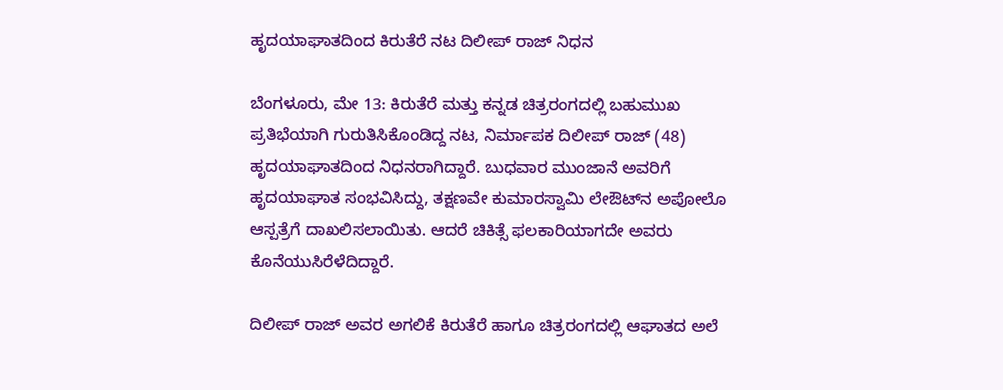ಹೃದಯಾಘಾತದಿಂದ ಕಿರುತೆರೆ ನಟ ದಿಲೀಪ್ ರಾಜ್ ನಿಧನ

ಬೆಂಗಳೂರು, ಮೇ 13: ಕಿರುತೆರೆ ಮತ್ತು ಕನ್ನಡ ಚಿತ್ರರಂಗದಲ್ಲಿ ಬಹುಮುಖ ಪ್ರತಿಭೆಯಾಗಿ ಗುರುತಿಸಿಕೊಂಡಿದ್ದ ನಟ, ನಿರ್ಮಾಪಕ ದಿಲೀಪ್ ರಾಜ್ (48) ಹೃದಯಾಘಾತದಿಂದ ನಿಧನರಾಗಿದ್ದಾರೆ. ಬುಧವಾರ ಮುಂಜಾನೆ ಅವರಿಗೆ ಹೃದಯಾಘಾತ ಸಂಭವಿಸಿದ್ದು, ತಕ್ಷಣವೇ ಕುಮಾರಸ್ವಾಮಿ ಲೇಔಟ್‌ನ ಅಪೋಲೊ ಆಸ್ಪತ್ರೆಗೆ ದಾಖಲಿಸಲಾಯಿತು. ಆದರೆ ಚಿಕಿತ್ಸೆ ಫಲಕಾರಿಯಾಗದೇ ಅವರು ಕೊನೆಯುಸಿರೆಳೆದಿದ್ದಾರೆ.

ದಿಲೀಪ್ ರಾಜ್ ಅವರ ಅಗಲಿಕೆ ಕಿರುತೆರೆ ಹಾಗೂ ಚಿತ್ರರಂಗದಲ್ಲಿ ಆಘಾತದ ಅಲೆ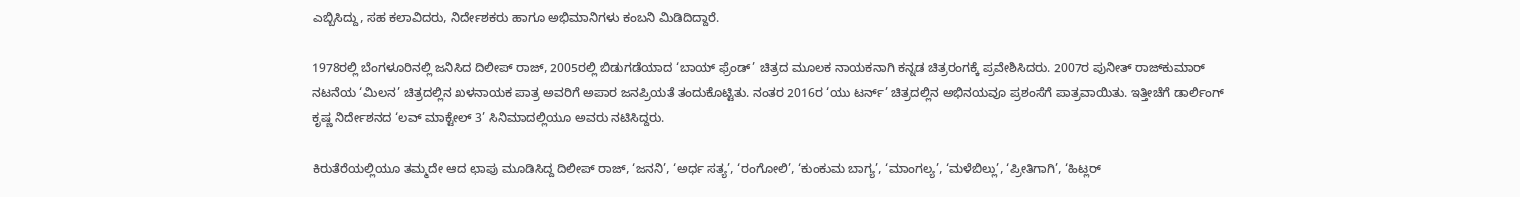ಎಬ್ಬಿಸಿದ್ದು, ಸಹ ಕಲಾವಿದರು, ನಿರ್ದೇಶಕರು ಹಾಗೂ ಅಭಿಮಾನಿಗಳು ಕಂಬನಿ ಮಿಡಿದಿದ್ದಾರೆ.

1978ರಲ್ಲಿ ಬೆಂಗಳೂರಿನಲ್ಲಿ ಜನಿಸಿದ ದಿಲೀಪ್ ರಾಜ್, 2005ರಲ್ಲಿ ಬಿಡುಗಡೆಯಾದ ‘ಬಾಯ್ ಫ್ರೆಂಡ್’ ಚಿತ್ರದ ಮೂಲಕ ನಾಯಕನಾಗಿ ಕನ್ನಡ ಚಿತ್ರರಂಗಕ್ಕೆ ಪ್ರವೇಶಿಸಿದರು. 2007ರ ಪುನೀತ್ ರಾಜ್‌ಕುಮಾರ್ ನಟನೆಯ ‘ಮಿಲನ’ ಚಿತ್ರದಲ್ಲಿನ ಖಳನಾಯಕ ಪಾತ್ರ ಅವರಿಗೆ ಅಪಾರ ಜನಪ್ರಿಯತೆ ತಂದುಕೊಟ್ಟಿತು. ನಂತರ 2016ರ ‘ಯು ಟರ್ನ್’ ಚಿತ್ರದಲ್ಲಿನ ಅಭಿನಯವೂ ಪ್ರಶಂಸೆಗೆ ಪಾತ್ರವಾಯಿತು. ಇತ್ತೀಚೆಗೆ ಡಾರ್ಲಿಂಗ್ ಕೃಷ್ಣ ನಿರ್ದೇಶನದ ‘ಲವ್ ಮಾಕ್ಟೇಲ್ 3’ ಸಿನಿಮಾದಲ್ಲಿಯೂ ಅವರು ನಟಿಸಿದ್ದರು.

ಕಿರುತೆರೆಯಲ್ಲಿಯೂ ತಮ್ಮದೇ ಆದ ಛಾಪು ಮೂಡಿಸಿದ್ದ ದಿಲೀಪ್ ರಾಜ್, ‘ಜನನಿ’, ‘ಅರ್ಧ ಸತ್ಯ’, ‘ರಂಗೋಲಿ’, ‘ಕುಂಕುಮ ಬಾಗ್ಯ’, ‘ಮಾಂಗಲ್ಯ’, ‘ಮಳೆಬಿಲ್ಲು’, ‘ಪ್ರೀತಿಗಾಗಿ’, ‘ಹಿಟ್ಲರ್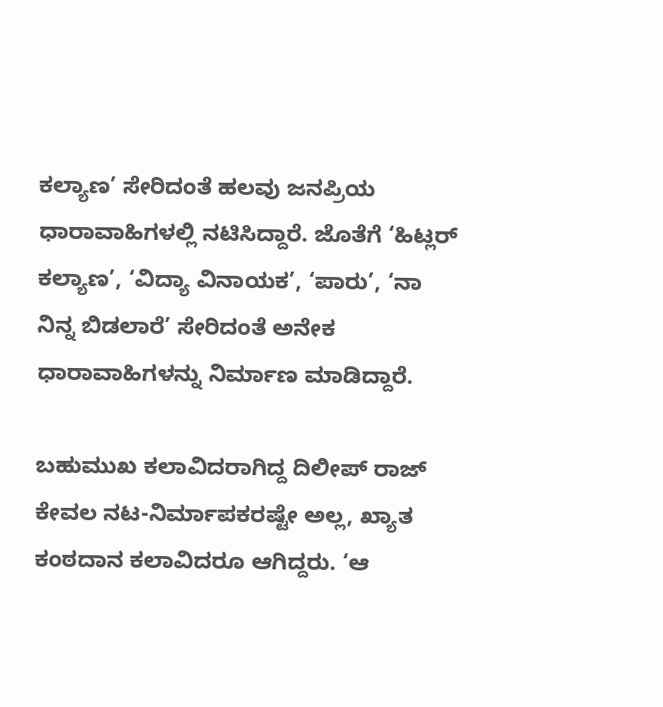ಕಲ್ಯಾಣ’ ಸೇರಿದಂತೆ ಹಲವು ಜನಪ್ರಿಯ ಧಾರಾವಾಹಿಗಳಲ್ಲಿ ನಟಿಸಿದ್ದಾರೆ. ಜೊತೆಗೆ ‘ಹಿಟ್ಲರ್ ಕಲ್ಯಾಣ’, ‘ವಿದ್ಯಾ ವಿನಾಯಕ’, ‘ಪಾರು’, ‘ನಾ ನಿನ್ನ ಬಿಡಲಾರೆ’ ಸೇರಿದಂತೆ ಅನೇಕ ಧಾರಾವಾಹಿಗಳನ್ನು ನಿರ್ಮಾಣ ಮಾಡಿದ್ದಾರೆ.

ಬಹುಮುಖ ಕಲಾವಿದರಾಗಿದ್ದ ದಿಲೀಪ್ ರಾಜ್ ಕೇವಲ ನಟ-ನಿರ್ಮಾಪಕರಷ್ಟೇ ಅಲ್ಲ, ಖ್ಯಾತ ಕಂಠದಾನ ಕಲಾವಿದರೂ ಆಗಿದ್ದರು. ‘ಆ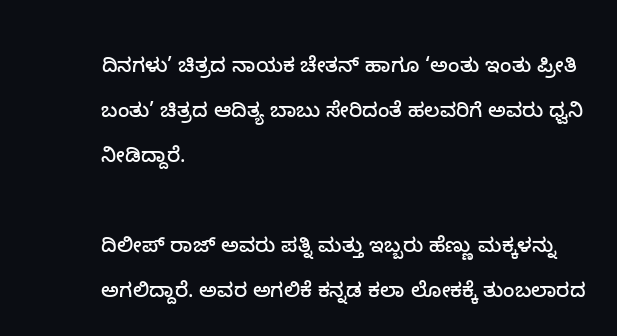ದಿನಗಳು’ ಚಿತ್ರದ ನಾಯಕ ಚೇತನ್ ಹಾಗೂ ‘ಅಂತು ಇಂತು ಪ್ರೀತಿ ಬಂತು’ ಚಿತ್ರದ ಆದಿತ್ಯ ಬಾಬು ಸೇರಿದಂತೆ ಹಲವರಿಗೆ ಅವರು ಧ್ವನಿ ನೀಡಿದ್ದಾರೆ.

ದಿಲೀಪ್ ರಾಜ್ ಅವರು ಪತ್ನಿ ಮತ್ತು ಇಬ್ಬರು ಹೆಣ್ಣು ಮಕ್ಕಳನ್ನು ಅಗಲಿದ್ದಾರೆ. ಅವರ ಅಗಲಿಕೆ ಕನ್ನಡ ಕಲಾ ಲೋಕಕ್ಕೆ ತುಂಬಲಾರದ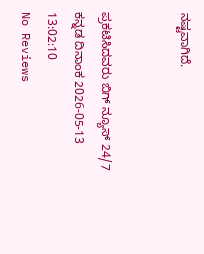ನಷ್ಟವಾಗಿದೆ.


ಪ್ರಕಟಿಸಿದವರು ಬಿಗ್ ನ್ಯೂಸ್ 24/7 ಕನ್ನಡ ದಿನಾಂಕ 2026-05-13 13:02:10
No Reviews